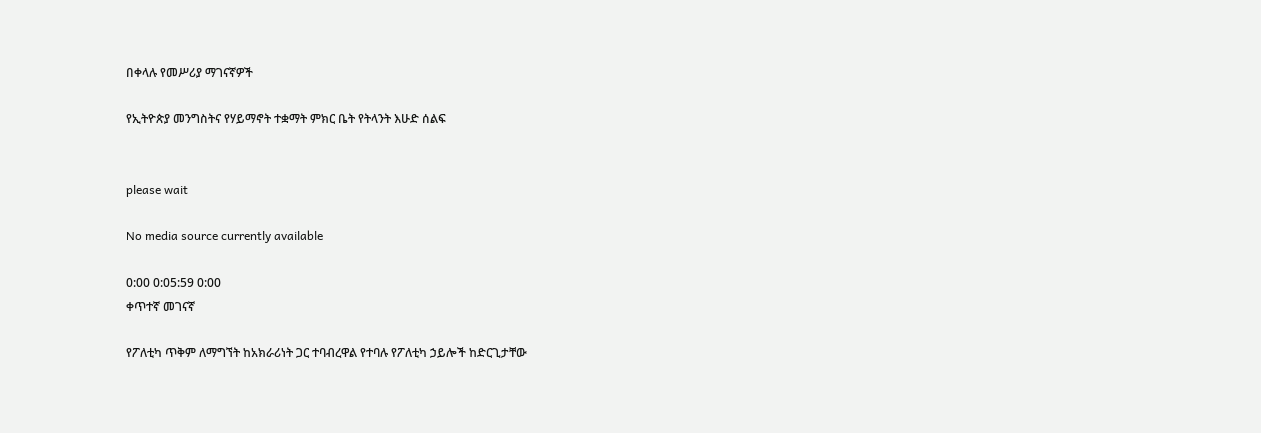በቀላሉ የመሥሪያ ማገናኛዎች

የኢትዮጵያ መንግስትና የሃይማኖት ተቋማት ምክር ቤት የትላንት እሁድ ሰልፍ


please wait

No media source currently available

0:00 0:05:59 0:00
ቀጥተኛ መገናኛ

የፖለቲካ ጥቅም ለማግኘት ከአክራሪነት ጋር ተባብረዋል የተባሉ የፖለቲካ ኃይሎች ከድርጊታቸው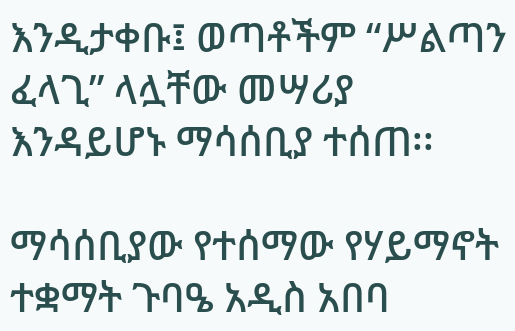እንዲታቀቡ፤ ወጣቶችም “ሥልጣን ፈላጊ” ላሏቸው መሣሪያ እንዳይሆኑ ማሳሰቢያ ተሰጠ፡፡

ማሳሰቢያው የተሰማው የሃይማኖት ተቋማት ጉባዔ አዲስ አበባ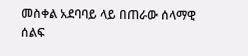መስቀል አደባባይ ላይ በጠራው ሰላማዊ ሰልፍ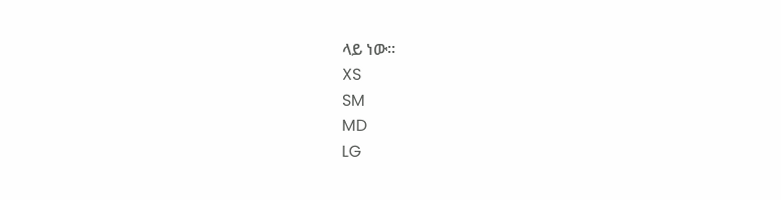ላይ ነው፡፡
XS
SM
MD
LG